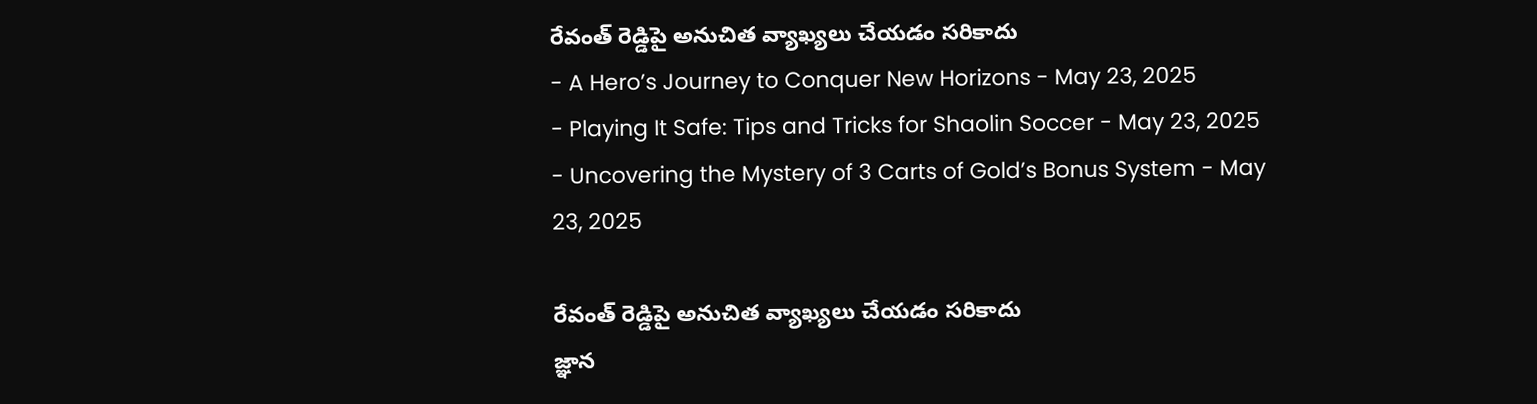రేవంత్ రెడ్డిపై అనుచిత వ్యాఖ్యలు చేయడం సరికాదు
- A Hero’s Journey to Conquer New Horizons - May 23, 2025
- Playing It Safe: Tips and Tricks for Shaolin Soccer - May 23, 2025
- Uncovering the Mystery of 3 Carts of Gold’s Bonus System - May 23, 2025

రేవంత్ రెడ్డిపై అనుచిత వ్యాఖ్యలు చేయడం సరికాదు
జ్ఞాన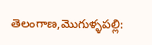తెలంగాణ,మొగుళ్ళపల్లి: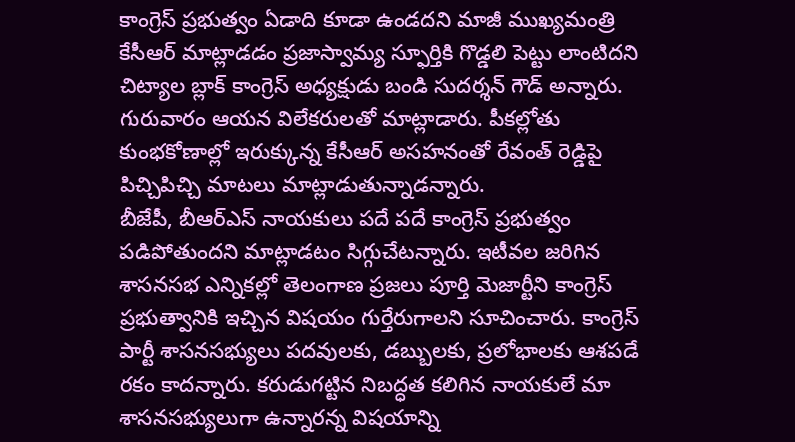కాంగ్రెస్ ప్రభుత్వం ఏడాది కూడా ఉండదని మాజీ ముఖ్యమంత్రి కేసీఆర్ మాట్లాడడం ప్రజాస్వామ్య స్ఫూర్తికి గొడ్డలి పెట్టు లాంటిదని చిట్యాల బ్లాక్ కాంగ్రెస్ అధ్యక్షుడు బండి సుదర్శన్ గౌడ్ అన్నారు. గురువారం ఆయన విలేకరులతో మాట్లాడారు. పీకల్లోతు కుంభకోణాల్లో ఇరుక్కున్న కేసీఆర్ అసహనంతో రేవంత్ రెడ్డిపై పిచ్చిపిచ్చి మాటలు మాట్లాడుతున్నాడన్నారు.
బీజేపీ, బీఆర్ఎస్ నాయకులు పదే పదే కాంగ్రెస్ ప్రభుత్వం పడిపోతుందని మాట్లాడటం సిగ్గుచేటన్నారు. ఇటీవల జరిగిన శాసనసభ ఎన్నికల్లో తెలంగాణ ప్రజలు పూర్తి మెజార్టీని కాంగ్రెస్ ప్రభుత్వానికి ఇచ్చిన విషయం గుర్తేరుగాలని సూచించారు. కాంగ్రెస్ పార్టీ శాసనసభ్యులు పదవులకు, డబ్బులకు, ప్రలోభాలకు ఆశపడే రకం కాదన్నారు. కరుడుగట్టిన నిబద్ధత కలిగిన నాయకులే మా శాసనసభ్యులుగా ఉన్నారన్న విషయాన్ని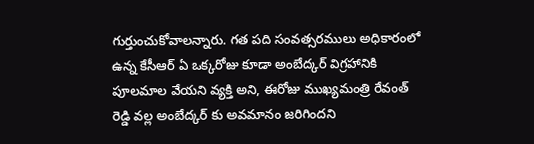గుర్తుంచుకోవాలన్నారు. గత పది సంవత్సరములు అధికారంలో ఉన్న కేసీఆర్ ఏ ఒక్కరోజు కూడా అంబేద్కర్ విగ్రహానికి పూలమాల వేయని వ్యక్తి అని, ఈరోజు ముఖ్యమంత్రి రేవంత్ రెడ్డి వల్ల అంబేద్కర్ కు అవమానం జరిగిందని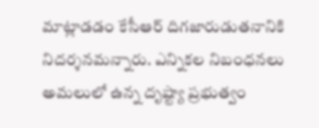మాట్లాడడం కేసీఆర్ దిగజారుడుతనానికి నిదర్శనమన్నారు. ఎన్నికల నిబంధనలు అమలులో ఉన్న దృష్ట్యా ప్రభుత్వం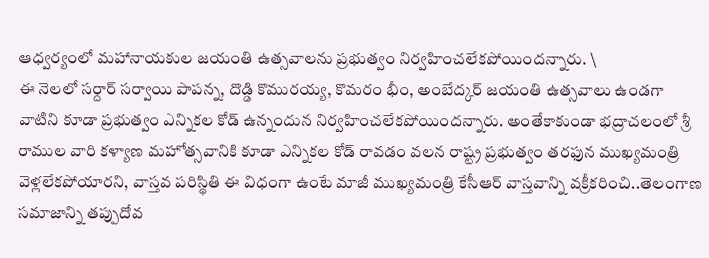ఆధ్వర్యంలో మహానాయకుల జయంతి ఉత్సవాలను ప్రభుత్వం నిర్వహించలేకపోయిందన్నారు. \
ఈ నెలలో సర్దార్ సర్వాయి పాపన్న, దొడ్డి కొమురయ్య, కొమరం భీం, అంబేద్కర్ జయంతి ఉత్సవాలు ఉండగా వాటిని కూడా ప్రభుత్వం ఎన్నికల కోడ్ ఉన్నందున నిర్వహించలేకపోయిందన్నారు. అంతేకాకుండా భద్రాచలంలో శ్రీ రాముల వారి కళ్యాణ మహోత్సవానికి కూడా ఎన్నికల కోడ్ రావడం వలన రాష్ట్ర ప్రభుత్వం తరఫున ముఖ్యమంత్రి వెళ్లలేకపోయారని, వాస్తవ పరిస్థితి ఈ విధంగా ఉంటే మాజీ ముఖ్యమంత్రి కేసీఆర్ వాస్తవాన్ని వక్రీకరించి..తెలంగాణ సమాజాన్ని తప్పుదోవ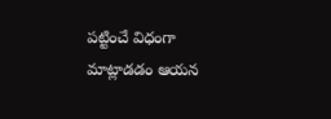పట్టించే విధంగా మాట్లాడడం ఆయన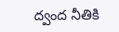ద్వంద నీతికి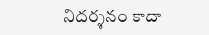నిదర్శనం కాదా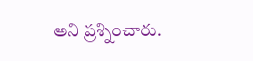అని ప్రశ్నించారు.